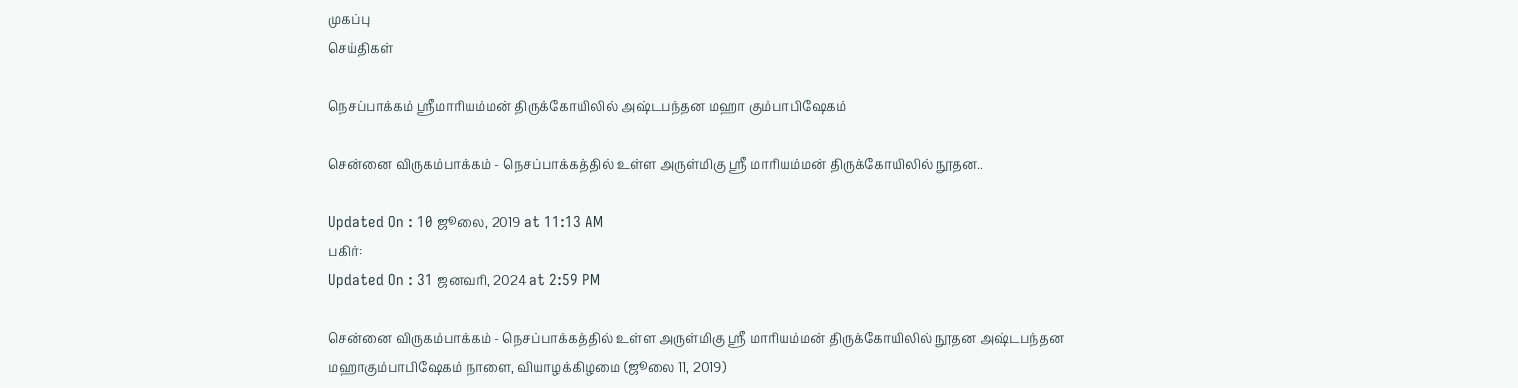முகப்பு
செய்திகள்

நெசப்பாக்கம் ஸ்ரீமாரியம்மன் திருக்கோயிலில் அஷ்டபந்தன மஹா கும்பாபிஷேகம்

சென்னை விருகம்பாக்கம் - நெசப்பாக்கத்தில் உள்ள அருள்மிகு ஸ்ரீ மாரியம்மன் திருக்கோயிலில் நூதன..

Updated On : 10 ஜூலை, 2019 at 11:13 AM
பகிர்:
Updated On : 31 ஜனவரி, 2024 at 2:59 PM

சென்னை விருகம்பாக்கம் - நெசப்பாக்கத்தில் உள்ள அருள்மிகு ஸ்ரீ மாரியம்மன் திருக்கோயிலில் நூதன அஷ்டபந்தன மஹாகும்பாபிஷேகம் நாளை, வியாழக்கிழமை (ஜூலை 11, 2019)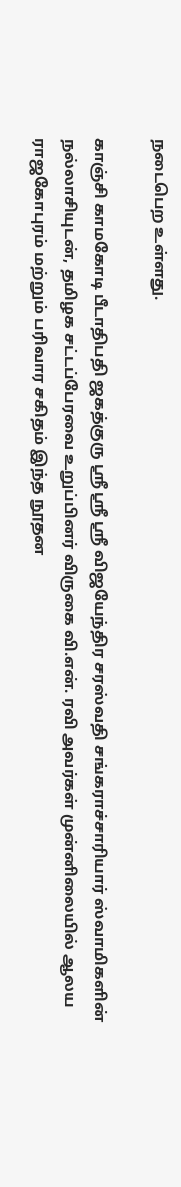நடைபெற உள்ளது.

காஞ்சி காமகோடி பீடாதிபதி ஜகத்குரு ஸ்ரீ ஸ்ரீ ஸ்ரீ விஜயேந்திர சரஸ்வதி சங்கராச்சாரியார் ஸ்வாமிகளின் நல்லாசியுடன், தமிழக சட்டப்பேரவை உறுப்பினர் விருகை வி.என். ரவி அவர்கள் முன்னிலையில் ஆலய ராஜகோபுரம் மற்றும் பரிவார சகிதம் இந்த நூதன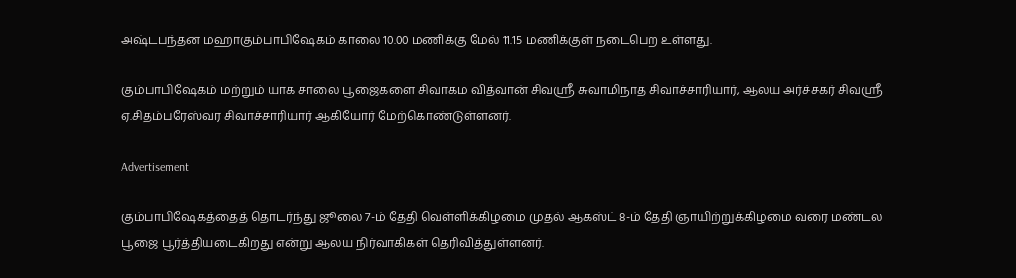அஷ்டபந்தன மஹாகும்பாபிஷேகம் காலை 10.00 மணிக்கு மேல் 11.15 மணிக்குள் நடைபெற உள்ளது.

கும்பாபிஷேகம் மற்றும் யாக சாலை பூஜைகளை சிவாகம வித்வான் சிவஸ்ரீ சுவாமிநாத சிவாச்சாரியார், ஆலய அர்ச்சகர் சிவஸ்ரீ ஏ.சிதம்பரேஸ்வர சிவாச்சாரியார் ஆகியோர் மேற்கொண்டுள்ளனர்.

Advertisement

கும்பாபிஷேகத்தைத் தொடர்ந்து ஜூலை 7-ம் தேதி வெள்ளிக்கிழமை முதல் ஆகஸ்ட் 8-ம் தேதி ஞாயிற்றுக்கிழமை வரை மண்டல பூஜை பூர்த்தியடைகிறது என்று ஆலய நிர்வாகிகள் தெரிவித்துள்ளனர்.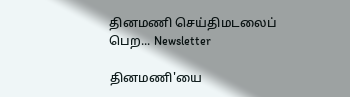தினமணி செய்திமடலைப் பெற... Newsletter

தினமணி'யை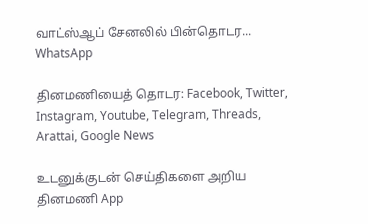வாட்ஸ்ஆப் சேனலில் பின்தொடர... WhatsApp

தினமணியைத் தொடர: Facebook, Twitter, Instagram, Youtube, Telegram, Threads, Arattai, Google News

உடனுக்குடன் செய்திகளை அறிய தினமணி App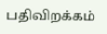பதிவிறக்கம்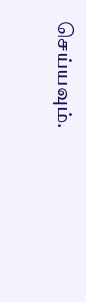செய்யவும்.